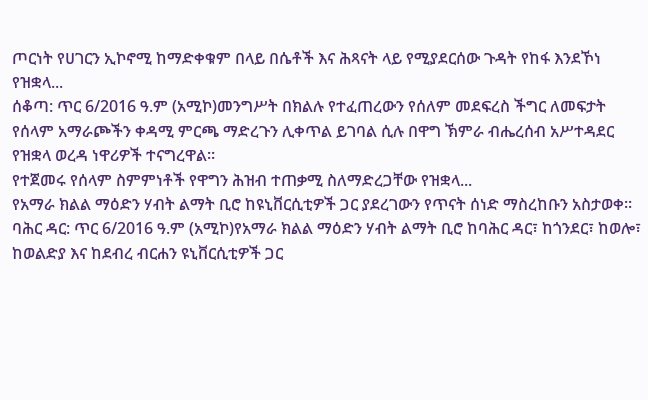ጦርነት የሀገርን ኢኮኖሚ ከማድቀቁም በላይ በሴቶች እና ሕጻናት ላይ የሚያደርሰው ጉዳት የከፋ እንደኾነ የዝቋላ...
ሰቆጣ: ጥር 6/2016 ዓ.ም (አሚኮ)መንግሥት በክልሉ የተፈጠረውን የሰለም መደፍረስ ችግር ለመፍታት የሰላም አማራጮችን ቀዳሚ ምርጫ ማድረጉን ሊቀጥል ይገባል ሲሉ በዋግ ኽምራ ብሔረሰብ አሥተዳደር የዝቋላ ወረዳ ነዋሪዎች ተናግረዋል።
የተጀመሩ የሰላም ስምምነቶች የዋግን ሕዝብ ተጠቃሚ ስለማድረጋቸው የዝቋላ...
የአማራ ክልል ማዕድን ሃብት ልማት ቢሮ ከዩኒቨርሲቲዎች ጋር ያደረገውን የጥናት ሰነድ ማስረከቡን አስታወቀ፡፡
ባሕር ዳር: ጥር 6/2016 ዓ.ም (አሚኮ)የአማራ ክልል ማዕድን ሃብት ልማት ቢሮ ከባሕር ዳር፣ ከጎንደር፣ ከወሎ፣ ከወልድያ እና ከደብረ ብርሐን ዩኒቨርሲቲዎች ጋር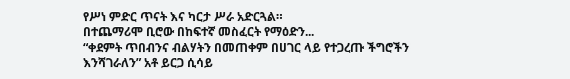የሥነ ምድር ጥናት እና ካርታ ሥራ አድርጓል።
በተጨማሪሞ ቢሮው በከፍተኛ መስፈርት የማዕድን...
“ቀደምት ጥበብንና ብልሃትን በመጠቀም በሀገር ላይ የተጋረጡ ችግሮችን እንሻገራለን” አቶ ይርጋ ሲሳይ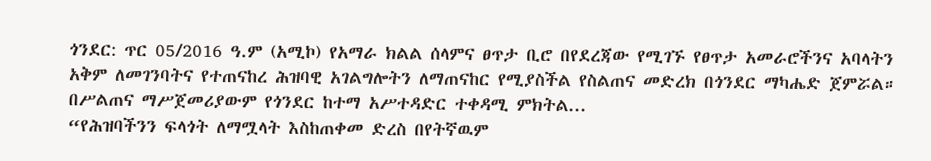ጎንደር: ጥር 05/2016 ዓ.ም (አሚኮ) የአማራ ክልል ሰላምና ፀጥታ ቢሮ በየደረጃው የሚገኙ የፀጥታ አመራሮችንና አባላትን አቅም ለመገንባትና የተጠናከረ ሕዝባዊ አገልግሎትን ለማጠናከር የሚያስችል የስልጠና መድረክ በጎንደር ማካሔድ ጀምሯል። በሥልጠና ማሥጀመሪያውም የጎንደር ከተማ አሥተዳድር ተቀዳሚ ምክትል...
“የሕዝባችንን ፍላጎት ለማሟላት እስከጠቀመ ድረስ በየትኛዉም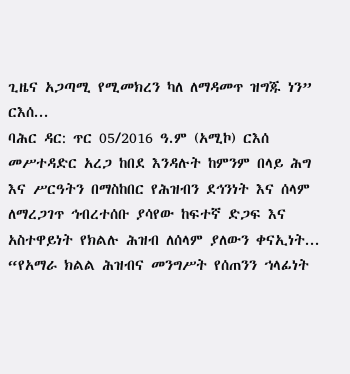ጊዜና አጋጣሚ የሚመክረን ካለ ለማዳመጥ ዝግጁ ነን” ርእሰ...
ባሕር ዳር: ጥር 05/2016 ዓ.ም (አሚኮ) ርእሰ መሥተዳድር አረጋ ከበደ እንዳሉት ከምንም በላይ ሕግ እና ሥርዓትን በማስከበር የሕዝብን ደኅንነት እና ሰላም ለማረጋገጥ ኅብረተሰቡ ያሳየው ከፍተኛ ድጋፍ እና አስተዋይነት የክልሉ ሕዝብ ለሰላም ያለውን ቀናኢነት...
“የአማራ ክልል ሕዝብና መንግሥት የሰጠንን ኀላፊነት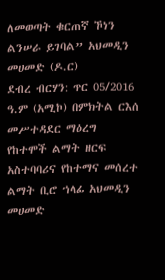ለመወጣት ቁርጠኛ ኾነን ልንሠራ ይገባል” አህመዲን መሀመድ (ዶ.ር)
ደብረ ብርሃን: ጥር 05/2016 ዓ.ም (አሚኮ) በምክትል ርእሰ መሥተዳደር ማዕረግ የከተሞች ልማት ዘርፍ አስተባባሪና የከተማና መሰረተ ልማት ቢሮ ኀላፊ አህመዲን መሀመድ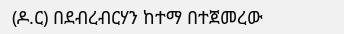(ዶ.ር) በደብረብርሃን ከተማ በተጀመረው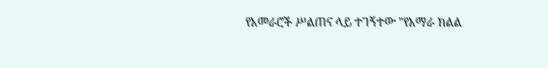የአመራሮች ሥልጠና ላይ ተገኝተው "የአማራ ክልል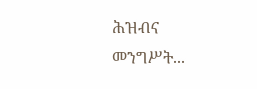ሕዝብና መንግሥት...